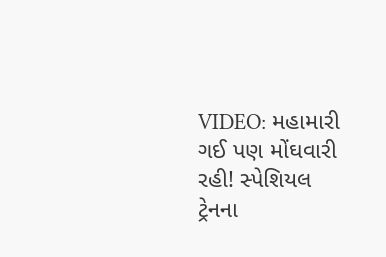VIDEO: મહામારી ગઈ પણ મોંઘવારી રહી! સ્પેશિયલ ટ્રેનના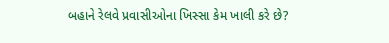બહાને રેલવે પ્રવાસીઓના ખિસ્સા કેમ ખાલી કરે છે?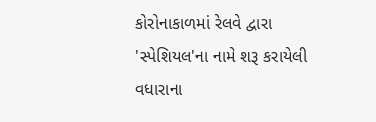કોરોનાકાળમાં રેલવે દ્વારા 'સ્પેશિયલ'ના નામે શરૂ કરાયેલી વધારાના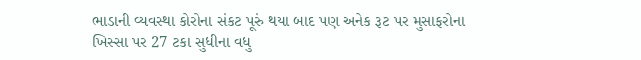ભાડાની વ્યવસ્થા કોરોના સંકટ પૂરું થયા બાદ પણ અનેક રૂટ પર મુસાફરોના ખિસ્સા પર 27 ટકા સુધીના વધુ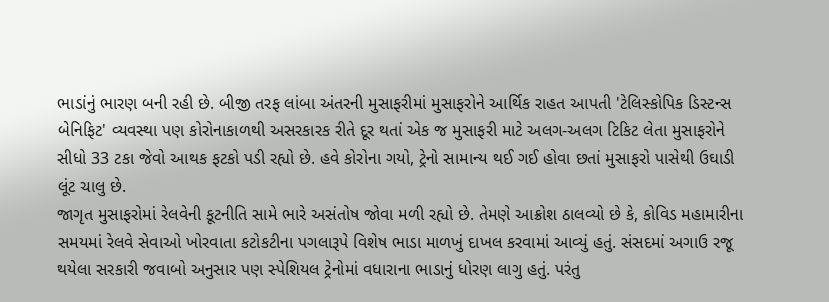ભાડાંનું ભારણ બની રહી છે. બીજી તરફ લાંબા અંતરની મુસાફરીમાં મુસાફરોને આર્થિક રાહત આપતી 'ટેલિસ્કોપિક ડિસ્ટન્સ બેનિફિટ' વ્યવસ્થા પણ કોરોનાકાળથી અસરકારક રીતે દૂર થતાં એક જ મુસાફરી માટે અલગ-અલગ ટિકિટ લેતા મુસાફરોને સીધો 33 ટકા જેવો આથક ફટકો પડી રહ્યો છે. હવે કોરોના ગયો, ટ્રેનો સામાન્ય થઈ ગઈ હોવા છતાં મુસાફરો પાસેથી ઉઘાડી લૂંટ ચાલુ છે.
જાગૃત મુસાફરોમાં રેલવેની કૂટનીતિ સામે ભારે અસંતોષ જોવા મળી રહ્યો છે. તેમણે આક્રોશ ઠાલવ્યો છે કે, કોવિડ મહામારીના સમયમાં રેલવે સેવાઓ ખોરવાતા કટોકટીના પગલારૂપે વિશેષ ભાડા માળખું દાખલ કરવામાં આવ્યું હતું. સંસદમાં અગાઉ રજૂ થયેલા સરકારી જવાબો અનુસાર પણ સ્પેશિયલ ટ્રેનોમાં વધારાના ભાડાનું ધોરણ લાગુ હતું. પરંતુ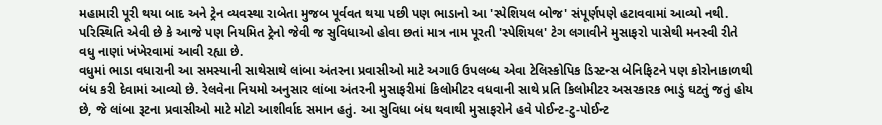મહામારી પૂરી થયા બાદ અને ટ્રેન વ્યવસ્થા રાબેતા મુજબ પૂર્વવત થયા પછી પણ ભાડાનો આ 'સ્પેશિયલ બોજ' સંપૂર્ણપણે હટાવવામાં આવ્યો નથી. પરિસ્થિતિ એવી છે કે આજે પણ નિયમિત ટ્રેનો જેવી જ સુવિધાઓ હોવા છતાં માત્ર નામ પૂરતી 'સ્પેશિયલ' ટેગ લગાવીને મુસાફરો પાસેથી મનસ્વી રીતે વધુ નાણાં ખંખેરવામાં આવી રહ્યા છે.
વધુમાં ભાડા વધારાની આ સમસ્યાની સાથેસાથે લાંબા અંતરના પ્રવાસીઓ માટે અગાઉ ઉપલબ્ધ એવા ટેલિસ્કોપિક ડિસ્ટન્સ બેનિફિટને પણ કોરોનાકાળથી બંધ કરી દેવામાં આવ્યો છે. રેલવેના નિયમો અનુસાર લાંબા અંતરની મુસાફરીમાં કિલોમીટર વધવાની સાથે પ્રતિ કિલોમીટર અસરકારક ભાડું ઘટતું જતું હોય છે, જે લાંબા રૂટના પ્રવાસીઓ માટે મોટો આશીર્વાદ સમાન હતું. આ સુવિધા બંધ થવાથી મુસાફરોને હવે પોઈન્ટ-ટુ-પોઈન્ટ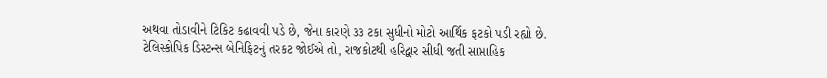અથવા તોડાવીને ટિકિટ કઢાવવી પડે છે, જેના કારણે ૩૩ ટકા સુધીનો મોટો આર્થિક ફટકો પડી રહ્યો છે.
ટેલિસ્કોપિક ડિસ્ટન્સ બેનિફિટનું તરકટ જોઈએ તો, રાજકોટથી હરિદ્વાર સીધી જતી સાપ્તાહિક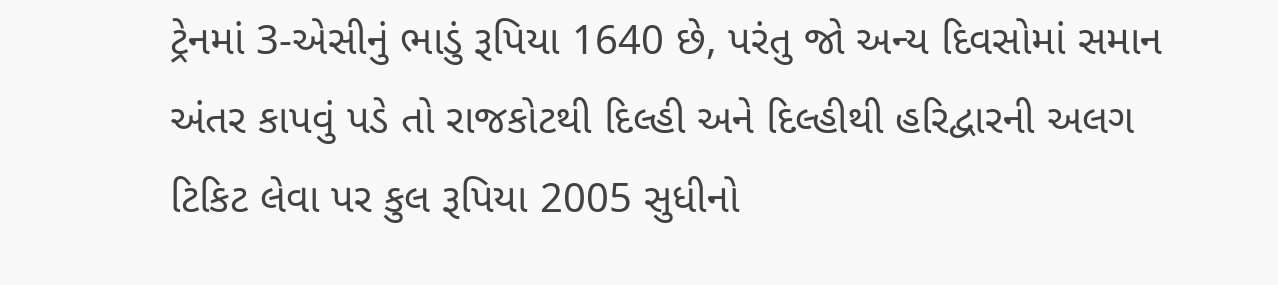ટ્રેનમાં 3-એસીનું ભાડું રૂપિયા 1640 છે, પરંતુ જો અન્ય દિવસોમાં સમાન અંતર કાપવું પડે તો રાજકોટથી દિલ્હી અને દિલ્હીથી હરિદ્વારની અલગ ટિકિટ લેવા પર કુલ રૂપિયા 2005 સુધીનો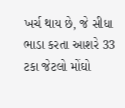ખર્ચ થાય છે, જે સીધા ભાડા કરતા આશરે 33 ટકા જેટલો મોંઘો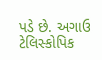પડે છે. અગાઉ ટેલિસ્કોપિક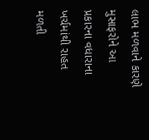લાભ મળવાને કારણે મુસાફરોને આ પ્રકારના વધારાના ખર્ચમાંથી રાહત મળતી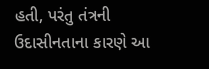હતી, પરંતુ તંત્રની ઉદાસીનતાના કારણે આ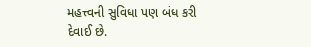મહત્ત્વની સુવિધા પણ બંધ કરી દેવાઈ છે.